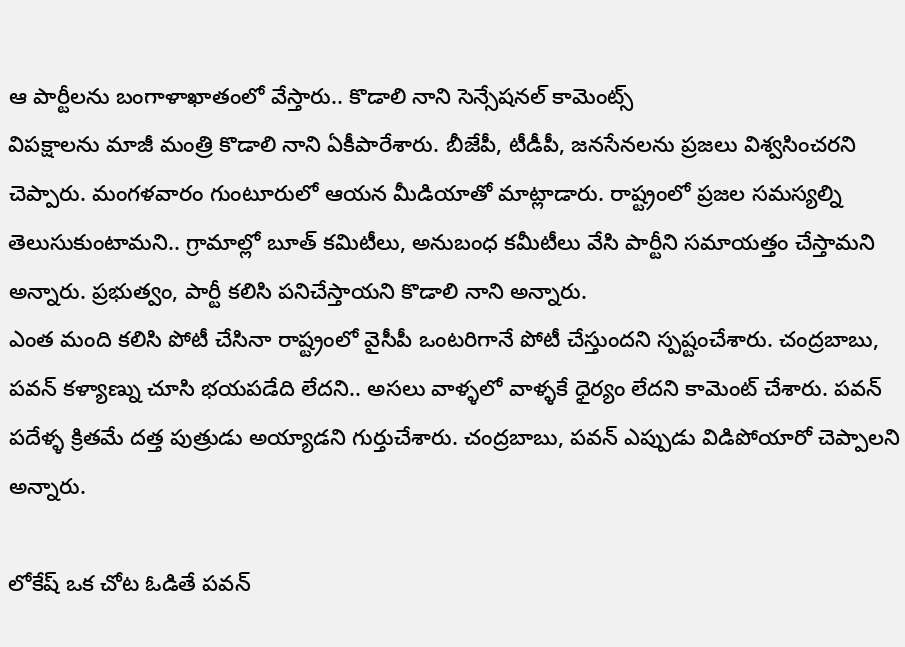ఆ పార్టీలను బంగాళాఖాతంలో వేస్తారు.. కొడాలి నాని సెన్సేషనల్ కామెంట్స్
విపక్షాలను మాజీ మంత్రి కొడాలి నాని ఏకీపారేశారు. బీజేపీ, టీడీపీ, జనసేనలను ప్రజలు విశ్వసించరని చెప్పారు. మంగళవారం గుంటూరులో ఆయన మీడియాతో మాట్లాడారు. రాష్ట్రంలో ప్రజల సమస్యల్ని తెలుసుకుంటామని.. గ్రామాల్లో బూత్ కమిటీలు, అనుబంధ కమీటీలు వేసి పార్టీని సమాయత్తం చేస్తామని అన్నారు. ప్రభుత్వం, పార్టీ కలిసి పనిచేస్తాయని కొడాలి నాని అన్నారు.
ఎంత మంది కలిసి పోటీ చేసినా రాష్ట్రంలో వైసీపీ ఒంటరిగానే పోటీ చేస్తుందని స్పష్టంచేశారు. చంద్రబాబు, పవన్ కళ్యాణ్ను చూసి భయపడేది లేదని.. అసలు వాళ్ళలో వాళ్ళకే ధైర్యం లేదని కామెంట్ చేశారు. పవన్ పదేళ్ళ క్రితమే దత్త పుత్రుడు అయ్యాడని గుర్తుచేశారు. చంద్రబాబు, పవన్ ఎప్పుడు విడిపోయారో చెప్పాలని అన్నారు.

లోకేష్ ఒక చోట ఓడితే పవన్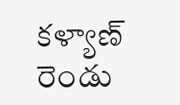కళ్యాణ్ రెండు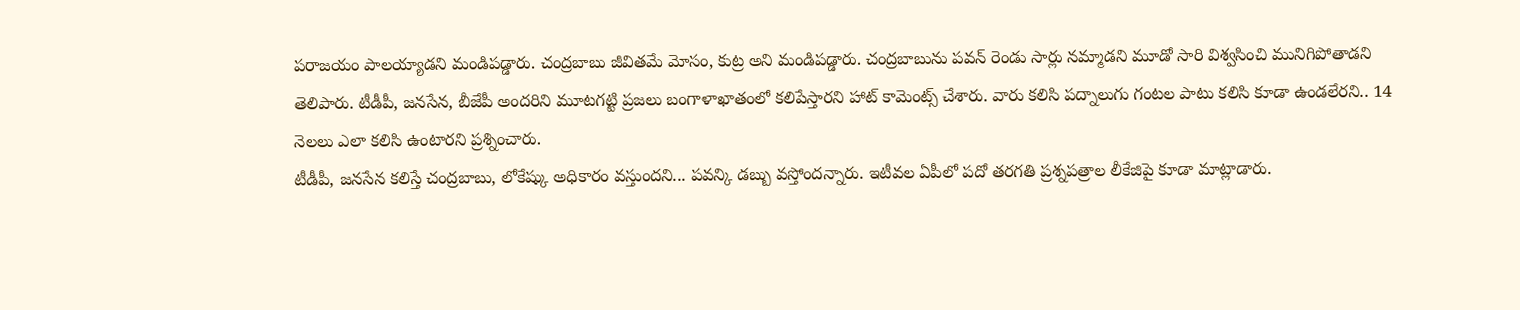పరాజయం పాలయ్యాడని మండిపడ్డారు. చంద్రబాబు జీవితమే మోసం, కుట్ర అని మండిపడ్డారు. చంద్రబాబును పవన్ రెండు సార్లు నమ్మాడని మూడో సారి విశ్వసించి మునిగిపోతాడని తెలిపారు. టీడీపీ, జనసేన, బీజేపీ అందరిని మూటగట్టి ప్రజలు బంగాళాఖాతంలో కలిపేస్తారని హాట్ కామెంట్స్ చేశారు. వారు కలిసి పద్నాలుగు గంటల పాటు కలిసి కూడా ఉండలేరని.. 14 నెలలు ఎలా కలిసి ఉంటారని ప్రశ్నించారు.
టీడీపీ, జనసేన కలిస్తే చంద్రబాబు, లోకేష్కు అధికారం వస్తుందని... పవన్కి డబ్బు వస్తోందన్నారు. ఇటీవల ఏపీలో పదో తరగతి ప్రశ్నపత్రాల లీకేజిపై కూడా మాట్లాడారు.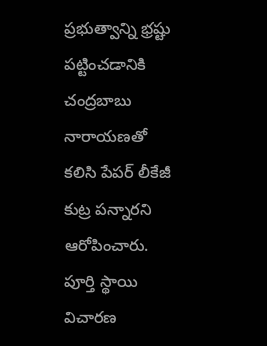ప్రభుత్వాన్ని భ్రష్టు పట్టించడానికి చంద్రబాబు నారాయణతో కలిసి పేపర్ లీకేజీ కుట్ర పన్నారని ఆరోపించారు. పూర్తి స్థాయి విచారణ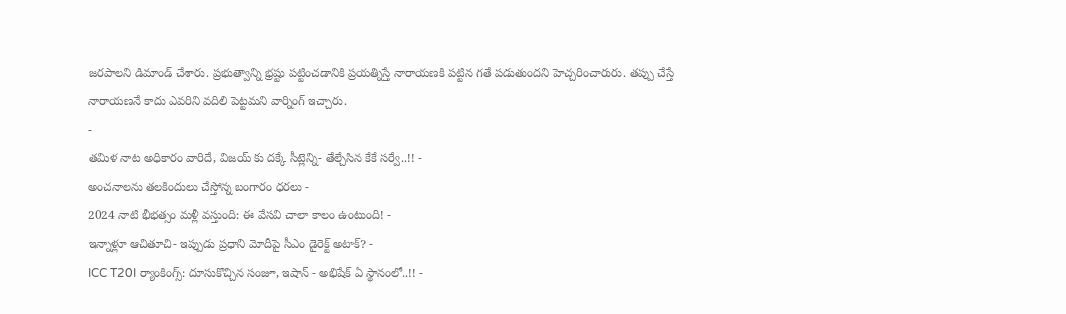జరపాలని డిమాండ్ చేశారు. ప్రభుత్వాన్ని భ్రష్టు పట్టించడానికి ప్రయత్నిస్తే నారాయణకి పట్టిన గతే పడుతుందని హెచ్చరించారురు. తప్పు చేస్తే నారాయణనే కాదు ఎవరిని వదిలి పెట్టమని వార్నింగ్ ఇచ్చారు.
-
తమిళ నాట అధికారం వారిదే, విజయ్ కు దక్కే సీట్లెన్ని- తేల్చేసిన కేకే సర్వే..!! -
అంచనాలను తలకిందులు చేస్తోన్న బంగారం ధరలు -
2024 నాటి భీభత్సం మళ్లీ వస్తుంది: ఈ వేసవి చాలా కాలం ఉంటుంది! -
ఇన్నాళ్లూ ఆచితూచి- ఇప్పుడు ప్రధాని మోదీపై సీఎం డైరెక్ట్ అటాక్? -
ICC T20I ర్యాంకింగ్స్: దూసుకొచ్చిన సంజూ, ఇషాన్ - అభిషేక్ ఏ స్థానంలో..!! -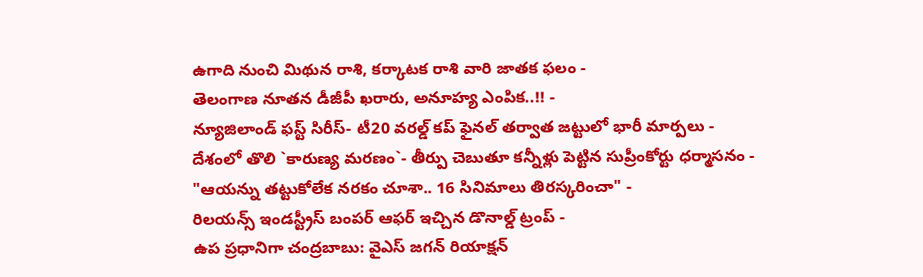ఉగాది నుంచి మిథున రాశి, కర్కాటక రాశి వారి జాతక ఫలం -
తెలంగాణ నూతన డీజీపీ ఖరారు, అనూహ్య ఎంపిక..!! -
న్యూజిలాండ్ ఫస్ట్ సిరీస్- టీ20 వరల్డ్ కప్ ఫైనల్ తర్వాత జట్టులో భారీ మార్పలు -
దేశంలో తొలి `కారుణ్య మరణం`- తీర్పు చెబుతూ కన్నీళ్లు పెట్టిన సుప్రీంకోర్టు ధర్మాసనం -
"ఆయన్ను తట్టుకోలేక నరకం చూశా.. 16 సినిమాలు తిరస్కరించా" -
రిలయన్స్ ఇండస్ట్రీస్ బంపర్ ఆఫర్ ఇచ్చిన డొనాల్డ్ ట్రంప్ -
ఉప ప్రధానిగా చంద్రబాబు: వైఎస్ జగన్ రియాక్షన్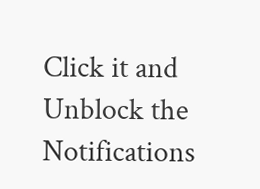Click it and Unblock the Notifications